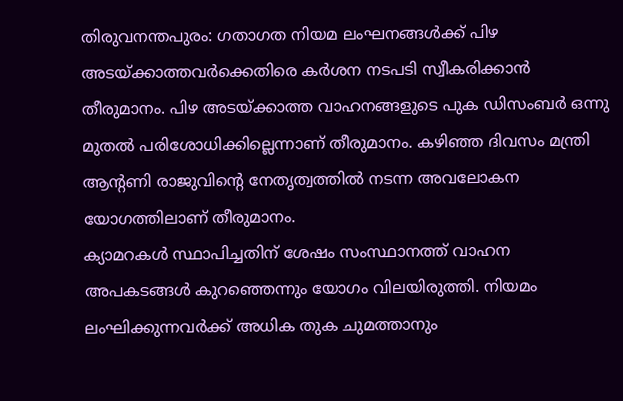തിരുവനന്തപുരം: ഗതാഗത നിയമ ലംഘനങ്ങൾക്ക് പിഴ അടയ്ക്കാത്തവർക്കെതിരെ കർശന നടപടി സ്വീകരിക്കാൻ തീരുമാനം. പിഴ അടയ്ക്കാത്ത വാഹനങ്ങളുടെ പുക ഡിസംബർ ഒന്നു മുതൽ പരിശോധിക്കില്ലെന്നാണ് തീരുമാനം. കഴിഞ്ഞ ദിവസം മന്ത്രി ആന്റണി രാജുവിന്റെ നേതൃത്വത്തിൽ നടന്ന അവലോകന യോഗത്തിലാണ് തീരുമാനം.
ക്യാമറകൾ സ്ഥാപിച്ചതിന് ശേഷം സംസ്ഥാനത്ത് വാഹന അപകടങ്ങൾ കുറഞ്ഞെന്നും യോഗം വിലയിരുത്തി. നിയമം ലംഘിക്കുന്നവർക്ക് അധിക തുക ചുമത്താനും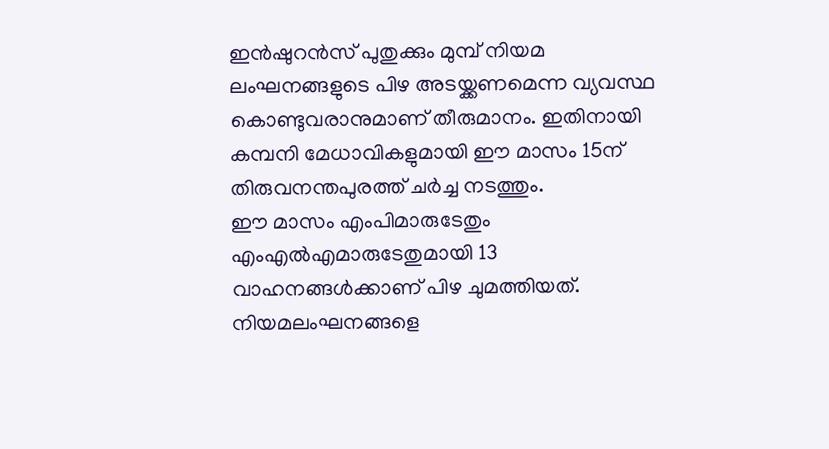ഇൻഷുറൻസ് പുതുക്കും മുമ്പ് നിയമ ലംഘനങ്ങളുടെ പിഴ അടയ്ക്കണമെന്ന വ്യവസ്ഥ കൊണ്ടുവരാനുമാണ് തീരുമാനം. ഇതിനായി കമ്പനി മേധാവികളുമായി ഈ മാസം 15ന് തിരുവനന്തപുരത്ത് ചർച്ച നടത്തും.
ഈ മാസം എംപിമാരുടേതും എംഎൽഎമാരുടേതുമായി 13 വാഹനങ്ങൾക്കാണ് പിഴ ചുമത്തിയത്. നിയമലംഘനങ്ങളെ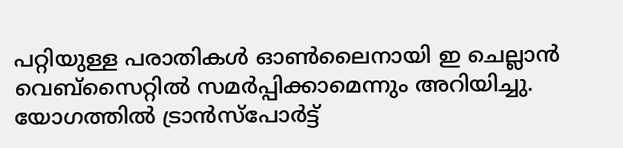പറ്റിയുള്ള പരാതികൾ ഓൺലൈനായി ഇ ചെല്ലാൻ വെബ്സൈറ്റിൽ സമർപ്പിക്കാമെന്നും അറിയിച്ചു. യോഗത്തിൽ ട്രാൻസ്പോർട്ട്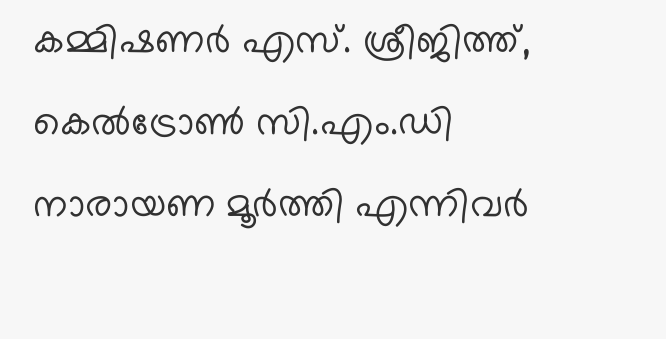കമ്മിഷണർ എസ്. ശ്രീജിത്ത്, കെൽട്രോൺ സി.എം.ഡി നാരായണ മൂർത്തി എന്നിവർ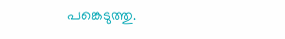പങ്കെടുത്തു.